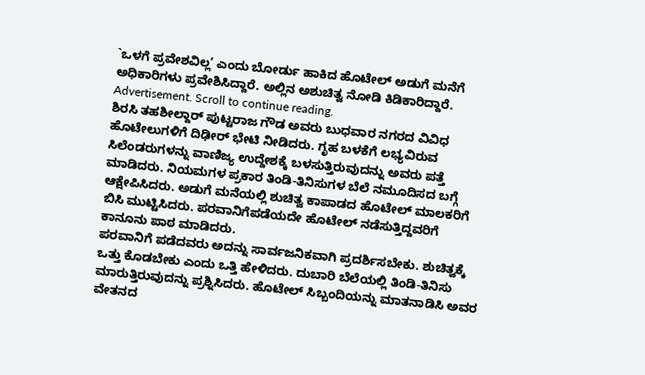`ಒಳಗೆ ಪ್ರವೇಶವಿಲ್ಲ’ ಎಂದು ಬೋರ್ಡು ಹಾಕಿದ ಹೊಟೇಲ್ ಅಡುಗೆ ಮನೆಗೆ ಅಧಿಕಾರಿಗಳು ಪ್ರವೇಶಿಸಿದ್ದಾರೆ. ಅಲ್ಲಿನ ಅಶುಚಿತ್ವ ನೋಡಿ ಕಿಡಿಕಾರಿದ್ದಾರೆ.
Advertisement. Scroll to continue reading.
ಶಿರಸಿ ತಹಶೀಲ್ದಾರ್ ಪುಟ್ಟರಾಜ ಗೌಡ ಅವರು ಬುಧವಾರ ನಗರದ ವಿವಿಧ ಹೊಟೇಲುಗಳಿಗೆ ದಿಢೀರ್ ಭೇಟಿ ನೀಡಿದರು. ಗೃಹ ಬಳಕೆಗೆ ಲಭ್ಯವಿರುವ ಸಿಲೆಂಡರುಗಳನ್ನು ವಾಣಿಜ್ಯ ಉದ್ದೇಶಕ್ಕೆ ಬಳಸುತ್ತಿರುವುದನ್ನು ಅವರು ಪತ್ತೆ ಮಾಡಿದರು. ನಿಯಮಗಳ ಪ್ರಕಾರ ತಿಂಡಿ-ತಿನಿಸುಗಳ ಬೆಲೆ ನಮೂದಿಸದ ಬಗ್ಗೆ ಆಕ್ಷೇಪಿಸಿದರು. ಅಡುಗೆ ಮನೆಯಲ್ಲಿ ಶುಚಿತ್ವ ಕಾಪಾಡದ ಹೊಟೇಲ್ ಮಾಲಕರಿಗೆ ಬಿಸಿ ಮುಟ್ಟಿಸಿದರು. ಪರವಾನಿಗೆಪಡೆಯದೇ ಹೊಟೇಲ್ ನಡೆಸುತ್ತಿದ್ದವರಿಗೆ ಕಾನೂನು ಪಾಠ ಮಾಡಿದರು.
ಪರವಾನಿಗೆ ಪಡೆದವರು ಅದನ್ನು ಸಾರ್ವಜನಿಕವಾಗಿ ಪ್ರದರ್ಶಿಸಬೇಕು. ಶುಚಿತ್ವಕ್ಕೆ ಒತ್ತು ಕೊಡಬೇಕು ಎಂದು ಒತ್ತಿ ಹೇಳಿದರು. ದುಬಾರಿ ಬೆಲೆಯಲ್ಲಿ ತಿಂಡಿ-ತಿನಿಸು ಮಾರುತ್ತಿರುವುದನ್ನು ಪ್ರಶ್ನಿಸಿದರು. ಹೊಟೇಲ್ ಸಿಬ್ಬಂದಿಯನ್ನು ಮಾತನಾಡಿಸಿ ಅವರ ವೇತನದ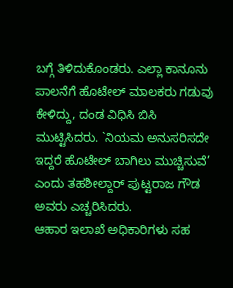ಬಗ್ಗೆ ತಿಳಿದುಕೊಂಡರು. ಎಲ್ಲಾ ಕಾನೂನು ಪಾಲನೆಗೆ ಹೊಟೇಲ್ ಮಾಲಕರು ಗಡುವು ಕೇಳಿದ್ದು, ದಂಡ ವಿಧಿಸಿ ಬಿಸಿ ಮುಟ್ಟಿಸಿದರು. `ನಿಯಮ ಅನುಸರಿಸದೇ ಇದ್ದರೆ ಹೊಟೇಲ್ ಬಾಗಿಲು ಮುಚ್ಚಿಸುವೆ’ ಎಂದು ತಹಶೀಲ್ದಾರ್ ಪುಟ್ಟರಾಜ ಗೌಡ ಅವರು ಎಚ್ಚರಿಸಿದರು.
ಆಹಾರ ಇಲಾಖೆ ಅಧಿಕಾರಿಗಳು ಸಹ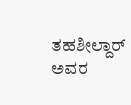ತಹಶೀಲ್ದಾರ್ ಅವರ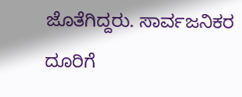ಜೊತೆಗಿದ್ದರು. ಸಾರ್ವಜನಿಕರ ದೂರಿಗೆ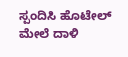ಸ್ಪಂದಿಸಿ ಹೊಟೇಲ್ ಮೇಲೆ ದಾಳಿ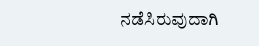ನಡೆಸಿರುವುದಾಗಿ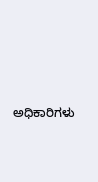ಅಧಿಕಾರಿಗಳು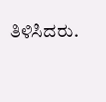ತಿಳಿಸಿದರು.